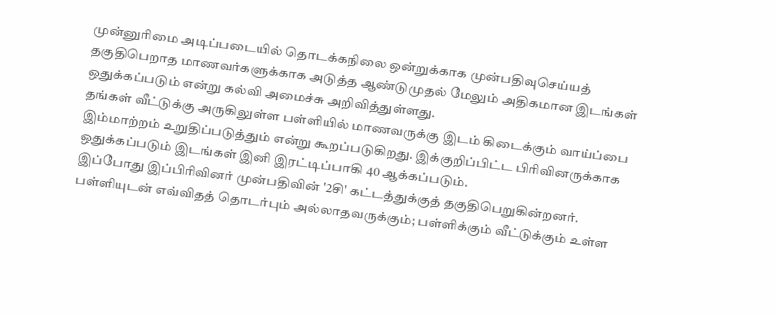முன்னுரிமை அடிப்படையில் தொடக்கநிலை ஒன்றுக்காக முன்பதிவுசெய்யத் தகுதிபெறாத மாணவர்களுக்காக அடுத்த ஆண்டுமுதல் மேலும் அதிகமான இடங்கள் ஒதுக்கப்படும் என்று கல்வி அமைச்சு அறிவித்துள்ளது.
தங்கள் வீட்டுக்கு அருகிலுள்ள பள்ளியில் மாணவருக்கு இடம் கிடைக்கும் வாய்ப்பை இம்மாற்றம் உறுதிப்படுத்தும் என்று கூறப்படுகிறது. இக்குறிப்பிட்ட பிரிவினருக்காக ஒதுக்கப்படும் இடங்கள் இனி இரட்டிப்பாகி 40 ஆக்கப்படும்.
இப்போது இப்பிரிவினர் முன்பதிவின் '2சி' கட்டத்துக்குத் தகுதிபெறுகின்றனர். பள்ளியுடன் எவ்விதத் தொடர்பும் அல்லாதவருக்கும்; பள்ளிக்கும் வீட்டுக்கும் உள்ள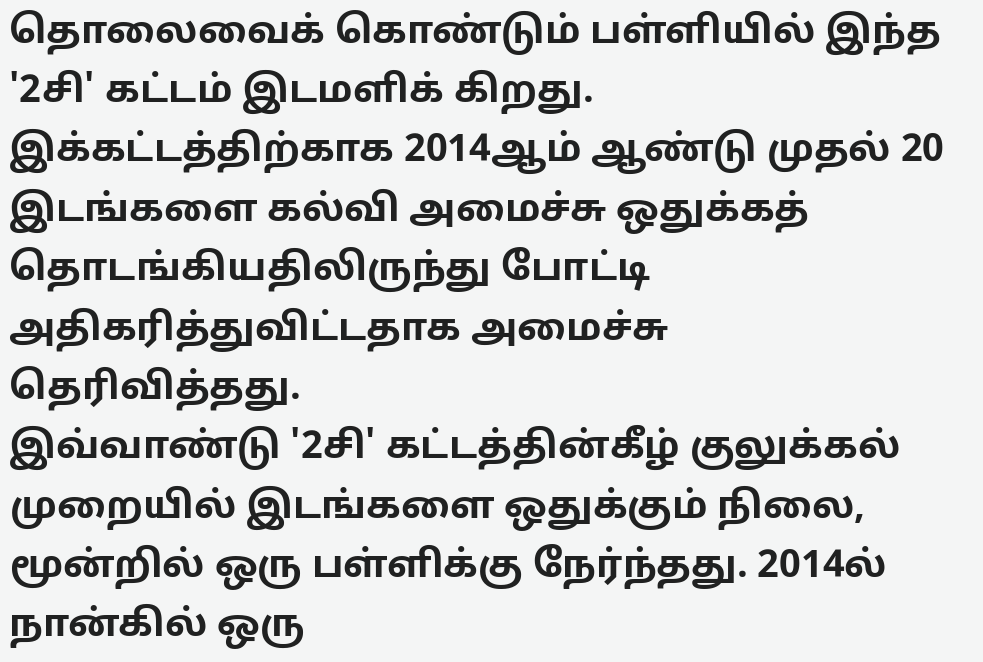தொலைவைக் கொண்டும் பள்ளியில் இந்த '2சி' கட்டம் இடமளிக் கிறது. இக்கட்டத்திற்காக 2014ஆம் ஆண்டு முதல் 20 இடங்களை கல்வி அமைச்சு ஒதுக்கத் தொடங்கியதிலிருந்து போட்டி அதிகரித்துவிட்டதாக அமைச்சு தெரிவித்தது.
இவ்வாண்டு '2சி' கட்டத்தின்கீழ் குலுக்கல் முறையில் இடங்களை ஒதுக்கும் நிலை, மூன்றில் ஒரு பள்ளிக்கு நேர்ந்தது. 2014ல் நான்கில் ஒரு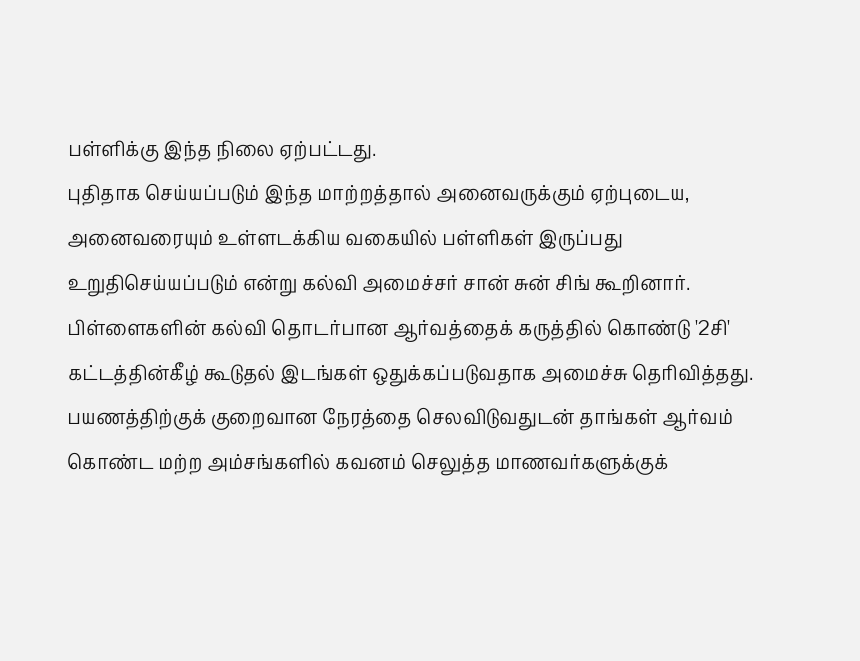பள்ளிக்கு இந்த நிலை ஏற்பட்டது.
புதிதாக செய்யப்படும் இந்த மாற்றத்தால் அனைவருக்கும் ஏற்புடைய, அனைவரையும் உள்ளடக்கிய வகையில் பள்ளிகள் இருப்பது உறுதிசெய்யப்படும் என்று கல்வி அமைச்சர் சான் சுன் சிங் கூறினார்.
பிள்ளைகளின் கல்வி தொடர்பான ஆர்வத்தைக் கருத்தில் கொண்டு '2சி' கட்டத்தின்கீழ் கூடுதல் இடங்கள் ஒதுக்கப்படுவதாக அமைச்சு தெரிவித்தது. பயணத்திற்குக் குறைவான நேரத்தை செலவிடுவதுடன் தாங்கள் ஆர்வம் கொண்ட மற்ற அம்சங்களில் கவனம் செலுத்த மாணவர்களுக்குக்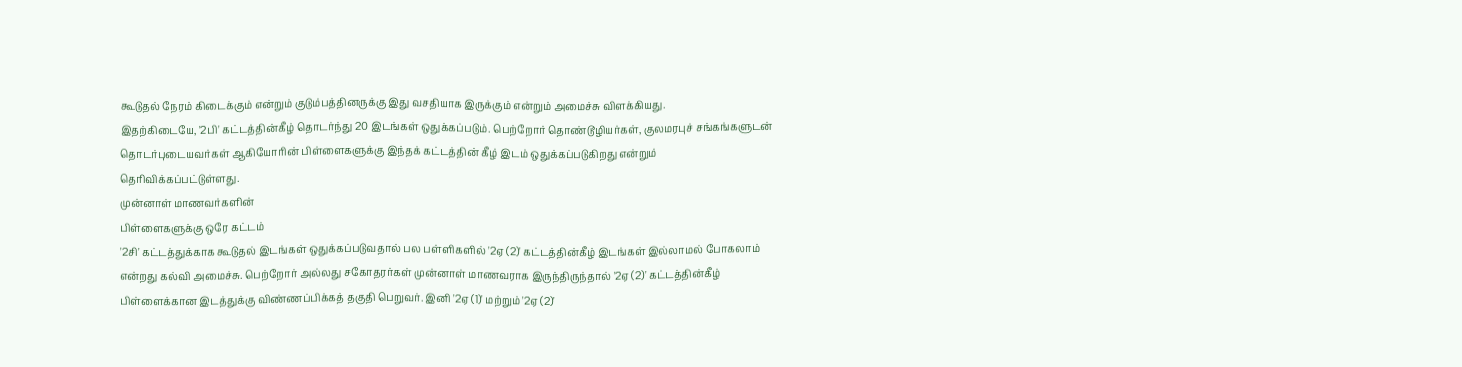கூடுதல் நேரம் கிடைக்கும் என்றும் குடும்பத்தினருக்கு இது வசதியாக இருக்கும் என்றும் அமைச்சு விளக்கியது.
இதற்கிடையே, '2பி' கட்டத்தின்கீழ் தொடர்ந்து 20 இடங்கள் ஒதுக்கப்படும். பெற்றோர் தொண்டூழியர்கள், குலமரபுச் சங்கங்களுடன் தொடர்புடையவர்கள் ஆகியோரின் பிள்ளைகளுக்கு இந்தக் கட்டத்தின் கீழ் இடம் ஒதுக்கப்படுகிறது என்றும் தெரிவிக்கப்பட்டுள்ளது.
முன்னாள் மாணவர்களின்
பிள்ளைகளுக்கு ஒரே கட்டம்
'2சி' கட்டத்துக்காக கூடுதல் இடங்கள் ஒதுக்கப்படுவதால் பல பள்ளிகளில் '2ஏ (2)' கட்டத்தின்கீழ் இடங்கள் இல்லாமல் போகலாம் என்றது கல்வி அமைச்சு. பெற்றோர் அல்லது சகோதரர்கள் முன்னாள் மாணவராக இருந்திருந்தால் '2ஏ (2)' கட்டத்தின்கீழ் பிள்ளைக்கான இடத்துக்கு விண்ணப்பிக்கத் தகுதி பெறுவர். இனி '2ஏ (1)' மற்றும் '2ஏ (2)'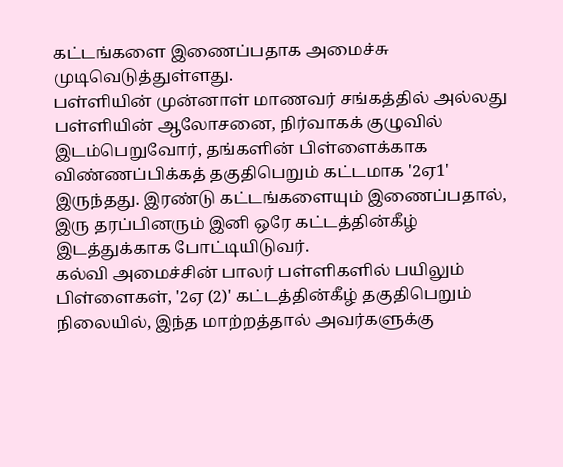கட்டங்களை இணைப்பதாக அமைச்சு முடிவெடுத்துள்ளது.
பள்ளியின் முன்னாள் மாணவர் சங்கத்தில் அல்லது பள்ளியின் ஆலோசனை, நிர்வாகக் குழுவில் இடம்பெறுவோர், தங்களின் பிள்ளைக்காக விண்ணப்பிக்கத் தகுதிபெறும் கட்டமாக '2ஏ1' இருந்தது. இரண்டு கட்டங்களையும் இணைப்பதால், இரு தரப்பினரும் இனி ஒரே கட்டத்தின்கீழ் இடத்துக்காக போட்டியிடுவர்.
கல்வி அமைச்சின் பாலர் பள்ளிகளில் பயிலும் பிள்ளைகள், '2ஏ (2)' கட்டத்தின்கீழ் தகுதிபெறும் நிலையில், இந்த மாற்றத்தால் அவர்களுக்கு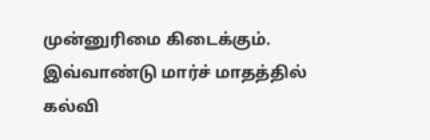முன்னுரிமை கிடைக்கும்.
இவ்வாண்டு மார்ச் மாதத்தில் கல்வி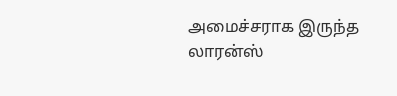அமைச்சராக இருந்த லாரன்ஸ்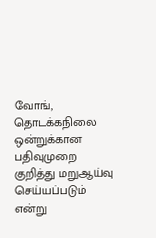வோங், தொடக்கநிலை ஒன்றுக்கான பதிவுமுறை குறித்து மறுஆய்வு செய்யப்படும் என்று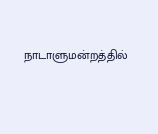நாடாளுமன்றத்தில்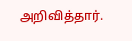அறிவித்தார்.